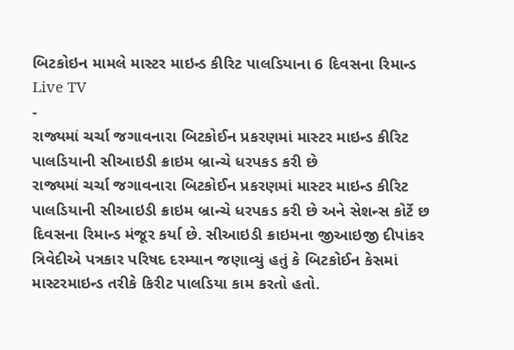બિટકોઇન મામલે માસ્ટર માઇન્ડ કીરિટ પાલડિયાના 6 દિવસના રિમાન્ડ
Live TV
-
રાજ્યમાં ચર્ચા જગાવનારા બિટકોઈન પ્રકરણમાં માસ્ટર માઇન્ડ કીરિટ પાલડિયાની સીઆઇડી ક્રાઇમ બ્રાન્ચે ધરપકડ કરી છે
રાજ્યમાં ચર્ચા જગાવનારા બિટકોઈન પ્રકરણમાં માસ્ટર માઇન્ડ કીરિટ પાલડિયાની સીઆઇડી ક્રાઇમ બ્રાન્ચે ધરપકડ કરી છે અને સેશન્સ કોર્ટે છ દિવસના રિમાન્ડ મંજૂર કર્યા છે. સીઆઇડી ક્રાઇમના જીઆઇજી દીપાંકર ત્રિવેદીએ પત્રકાર પરિષદ દરમ્યાન જણાવ્યું હતું કે બિટકોઈન કેસમાં માસ્ટરમાઇન્ડ તરીકે કિરીટ પાલડિયા કામ કરતો હતો.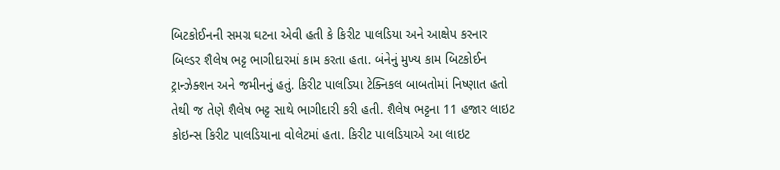બિટકોઈનની સમગ્ર ઘટના એવી હતી કે કિરીટ પાલડિયા અને આક્ષેપ કરનાર બિલ્ડર શૈલેષ ભટ્ટ ભાગીદારમાં કામ કરતા હતા. બંનેનું મુખ્ય કામ બિટકોઈન ટ્રાન્ઝેક્શન અને જમીનનું હતું. કિરીટ પાલડિયા ટેક્નિકલ બાબતોમાં નિષ્ણાત હતો તેથી જ તેણે શૈલેષ ભટ્ટ સાથે ભાગીદારી કરી હતી. શૈલેષ ભટ્ટના 11 હજાર લાઇટ કોઇન્સ કિરીટ પાલડિયાના વોલેટમાં હતા. કિરીટ પાલડિયાએ આ લાઇટ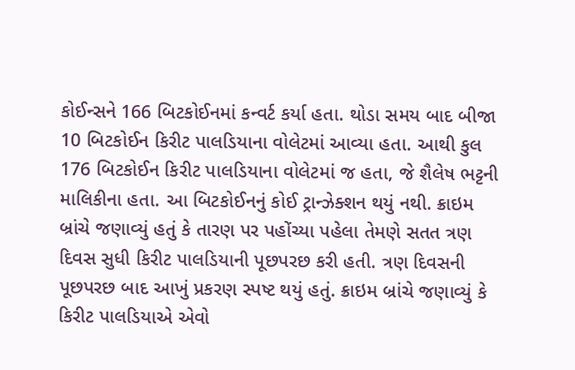કોઈન્સને 166 બિટકોઈનમાં કન્વર્ટ કર્યા હતા. થોડા સમય બાદ બીજા 10 બિટકોઈન કિરીટ પાલડિયાના વોલેટમાં આવ્યા હતા. આથી કુલ 176 બિટકોઈન કિરીટ પાલડિયાના વોલેટમાં જ હતા, જે શૈલેષ ભટ્ટની માલિકીના હતા. આ બિટકોઈનનું કોઈ ટ્રાન્ઝેક્શન થયું નથી. ક્રાઇમ બ્રાંચે જણાવ્યું હતું કે તારણ પર પહોંચ્યા પહેલા તેમણે સતત ત્રણ દિવસ સુધી કિરીટ પાલડિયાની પૂછપરછ કરી હતી. ત્રણ દિવસની પૂછપરછ બાદ આખું પ્રકરણ સ્પષ્ટ થયું હતું. ક્રાઇમ બ્રાંચે જણાવ્યું કે કિરીટ પાલડિયાએ એવો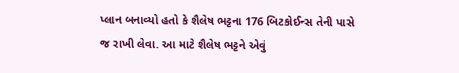પ્લાન બનાવ્યો હતો કે શૈલેષ ભટ્ટના 176 બિટકોઈન્સ તેની પાસે જ રાખી લેવા. આ માટે શૈલેષ ભટ્ટને એવું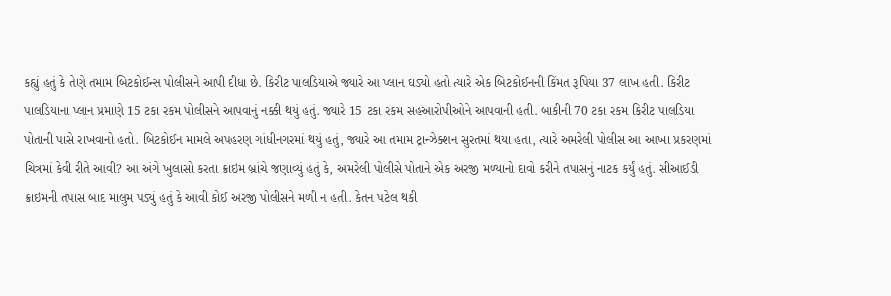કહ્યું હતું કે તેણે તમામ બિટકોઈન્સ પોલીસને આપી દીધા છે. કિરીટ પાલડિયાએ જ્યારે આ પ્લાન ઘડ્યો હતો ત્યારે એક બિટકોઈનની કિંમત રૂપિયા 37 લાખ હતી. કિરીટ પાલડિયાના પ્લાન પ્રમાણે 15 ટકા રકમ પોલીસને આપવાનું નક્કી થયું હતું. જ્યારે 15 ટકા રકમ સહઆરોપીઓને આપવાની હતી. બાકીની 70 ટકા રકમ કિરીટ પાલડિયા પોતાની પાસે રાખવાનો હતો. બિટકોઈન મામલે અપહરણ ગાંધીનગરમાં થયું હતું, જ્યારે આ તમામ ટ્રાન્ઝેક્શન સુરતમાં થયા હતા, ત્યારે અમરેલી પોલીસ આ આખા પ્રકરણમાં ચિત્રમાં કેવી રીતે આવી? આ અંગે ખુલાસો કરતા ક્રાઇમ બ્રાંચે જણાવ્યું હતું કે, અમરેલી પોલીસે પોતાને એક અરજી મળ્યાનો દાવો કરીને તપાસનું નાટક કર્યું હતું. સીઆઈડી ક્રાઇમની તપાસ બાદ માલુમ પડ્યું હતું કે આવી કોઈ અરજી પોલીસને મળી ન હતી. કેતન પટેલ થકી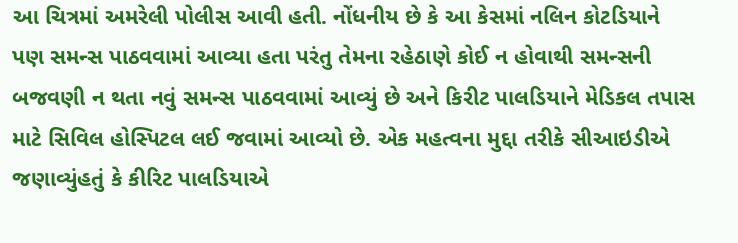આ ચિત્રમાં અમરેલી પોલીસ આવી હતી. નોંધનીય છે કે આ કેસમાં નલિન કોટડિયાને પણ સમન્સ પાઠવવામાં આવ્યા હતા પરંતુ તેમના રહેઠાણે કોઈ ન હોવાથી સમન્સની બજવણી ન થતા નવું સમન્સ પાઠવવામાં આવ્યું છે અને કિરીટ પાલડિયાને મેડિકલ તપાસ માટે સિવિલ હોસ્પિટલ લઈ જવામાં આવ્યો છે. એક મહત્વના મુદ્દા તરીકે સીઆઇડીએ જણાવ્યુંહતું કે કીરિટ પાલડિયાએ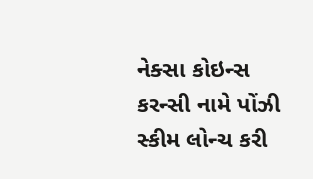નેક્સા કોઇન્સ કરન્સી નામે પોંઝી સ્કીમ લોન્ચ કરી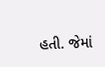હતી. જેમાં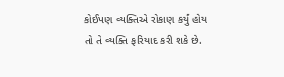કોઈપણ વ્યક્તિએ રોકાણ કર્યું હોય તો તે વ્યક્તિ ફરિયાદ કરી શકે છે.